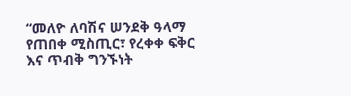“መለዮ ለባሽና ሠንደቅ ዓላማ የጠበቀ ሚስጢር፣ የረቀቀ ፍቅር እና ጥብቅ ግንኙነት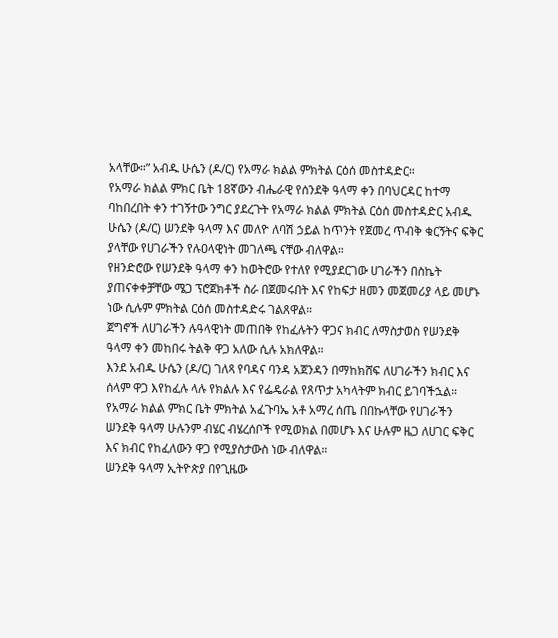አላቸው።” አብዱ ሁሴን (ዶ/ር) የአማራ ክልል ምክትል ርዕሰ መስተዳድር።
የአማራ ክልል ምክር ቤት 18ኛውን ብሔራዊ የሰንደቅ ዓላማ ቀን በባህርዳር ከተማ ባከበረበት ቀን ተገኝተው ንግር ያደረጉት የአማራ ክልል ምክትል ርዕሰ መስተዳድር አብዱ ሁሴን (ዶ/ር) ሠንደቅ ዓላማ እና መለዮ ለባሽ ኃይል ከጥንት የጀመረ ጥብቅ ቁርኝትና ፍቅር ያላቸው የሀገራችን የሉዐላዊነት መገለጫ ናቸው ብለዋል።
የዘንድሮው የሠንደቅ ዓላማ ቀን ከወትሮው የተለየ የሚያደርገው ሀገራችን በስኬት ያጠናቀቀቻቸው ሜጋ ፕሮጀክቶች ስራ በጀመሩበት እና የከፍታ ዘመን መጀመሪያ ላይ መሆኑ ነው ሲሉም ምክትል ርዕሰ መስተዳድሩ ገልጸዋል።
ጀግኖች ለሀገራችን ሉዓላዊነት መጠበቅ የከፈሉትን ዋጋና ክብር ለማስታወስ የሠንደቅ ዓላማ ቀን መከበሩ ትልቅ ዋጋ አለው ሲሉ አክለዋል።
እንደ አብዱ ሁሴን (ዶ/ር) ገለጻ የባዳና ባንዳ አጀንዳን በማከክሸፍ ለሀገራችን ክብር እና ሰላም ዋጋ እየከፈሉ ላሉ የክልሉ እና የፌዴራል የጸጥታ አካላትም ክብር ይገባችኋል።
የአማራ ክልል ምክር ቤት ምክትል አፈጉባኤ አቶ አማረ ሰጤ በበኩላቸው የሀገራችን ሠንደቅ ዓላማ ሁሉንም ብሄር ብሄረሰቦች የሚወክል በመሆኑ እና ሁሉም ዜጋ ለሀገር ፍቅር እና ክብር የከፈለውን ዋጋ የሚያስታውስ ነው ብለዋል።
ሠንደቅ ዓላማ ኢትዮጵያ በየጊዜው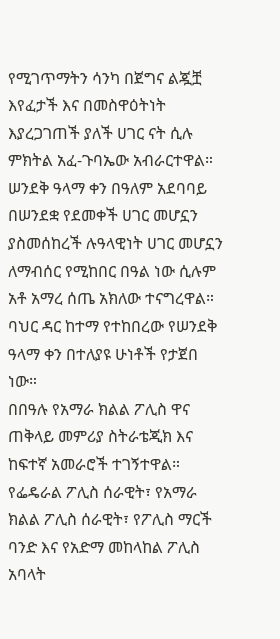የሚገጥማትን ሳንካ በጀግና ልጇቿ እየፈታች እና በመስዋዕትነት እያረጋገጠች ያለች ሀገር ናት ሲሉ ምክትል አፈ-ጉባኤው አብራርተዋል።
ሠንደቅ ዓላማ ቀን በዓለም አደባባይ በሠንደቋ የደመቀች ሀገር መሆኗን ያስመሰከረች ሉዓላዊነት ሀገር መሆኗን ለማብሰር የሚከበር በዓል ነው ሲሉም አቶ አማረ ሰጤ አክለው ተናግረዋል።
ባህር ዳር ከተማ የተከበረው የሠንደቅ ዓላማ ቀን በተለያዩ ሁነቶች የታጀበ ነው።
በበዓሉ የአማራ ክልል ፖሊስ ዋና ጠቅላይ መምሪያ ስትራቴጂክ እና ከፍተኛ አመራሮች ተገኝተዋል።
የፌዴራል ፖሊስ ሰራዊት፣ የአማራ ክልል ፖሊስ ሰራዊት፣ የፖሊስ ማርች ባንድ እና የአድማ መከላከል ፖሊስ አባላት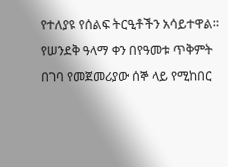የተለያዩ የሰልፍ ትርዒቶችን አሳይተዋል።
የሠንደቅ ዓላማ ቀን በየዓመቱ ጥቅምት በገባ የመጀመሪያው ሰኞ ላይ የሚከበር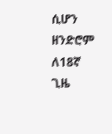ሲሆን ዘንድሮም ለ18ኛ ጊዜ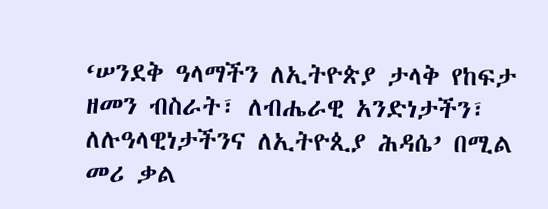‘ሠንደቅ ዓላማችን ለኢትዮጵያ ታላቅ የከፍታ ዘመን ብስራት፣ ለብሔራዊ አንድነታችን፣ ለሉዓላዊነታችንና ለኢትዮጲያ ሕዳሴ’ በሚል መሪ ቃል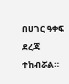በሀገር ዓቀፍ ደረጃ ተከብሯል።